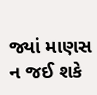જ્યાં માણસ ન જઈ શકે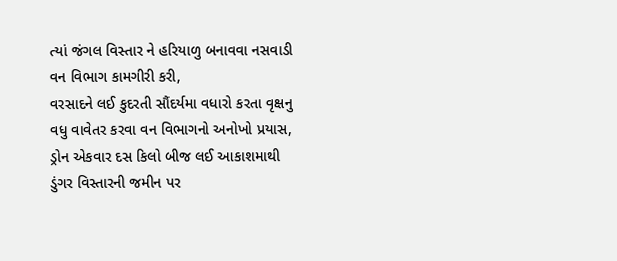ત્યાં જંગલ વિસ્તાર ને હરિયાળુ બનાવવા નસવાડી વન વિભાગ કામગીરી કરી,
વરસાદને લઈ કુદરતી સૌંદર્યમા વધારો કરતા વૃક્ષનુ વધુ વાવેતર કરવા વન વિભાગનો અનોખો પ્રયાસ,
ડ્રોન એકવાર દસ કિલો બીજ લઈ આકાશમાથી ડુંગર વિસ્તારની જમીન પર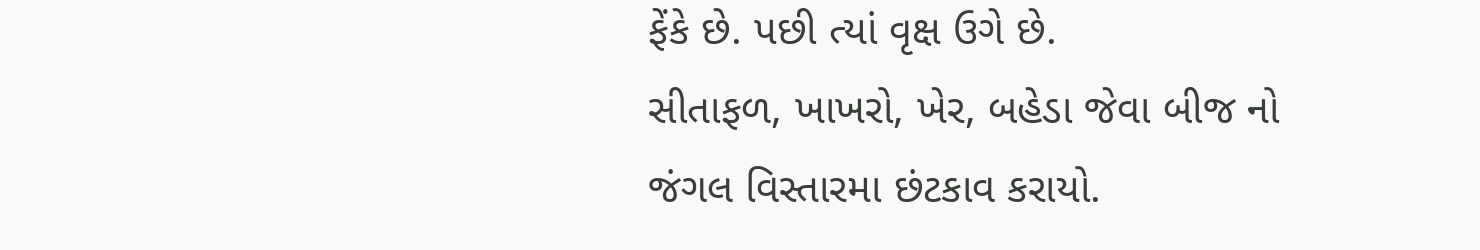ફેંકે છે. પછી ત્યાં વૃક્ષ ઉગે છે.
સીતાફળ, ખાખરો, ખેર, બહેડા જેવા બીજ નો જંગલ વિસ્તારમા છંટકાવ કરાયો.